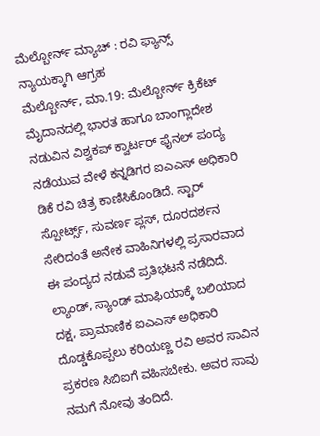ಮೆಲ್ಬೋರ್ನ್ ಮ್ಯಾಚ್ : ರವಿ ಫ್ಯಾನ್ಸ್ ನ್ಯಾಯಕ್ಕಾಗಿ ಆಗ್ರಹ
ಮೆಲ್ಬೋರ್ನ್, ಮಾ.19: ಮೆಲ್ಬೋರ್ನ್ ಕ್ರಿಕೆಟ್ ಮೈದಾನದಲ್ಲಿ ಭಾರತ ಹಾಗೂ ಬಾಂಗ್ಲಾದೇಶ ನಡುವಿನ ವಿಶ್ವಕಪ್ ಕ್ವಾರ್ಟರ್ ಫೈನಲ್ ಪಂದ್ಯ ನಡೆಯುವ ವೇಳೆ ಕನ್ನಡಿಗರ ಐಎಎಸ್ ಅಧಿಕಾರಿ ಡಿಕೆ ರವಿ ಚಿತ್ರ ಕಾಣಿಸಿಕೊಂಡಿದೆ. ಸ್ಟಾರ್ ಸ್ಪೋರ್ಟ್ಸ್, ಸುವರ್ಣ ಪ್ಲಸ್, ದೂರದರ್ಶನ ಸೇರಿದಂತೆ ಅನೇಕ ವಾಹಿನಿಗಳಲ್ಲಿ ಪ್ರಸಾರವಾದ ಈ ಪಂದ್ಯದ ನಡುವೆ ಪ್ರತಿಭಟನೆ ನಡೆದಿದೆ.
ಲ್ಯಾಂಡ್, ಸ್ಯಾಂಡ್ ಮಾಫಿಯಾಕ್ಕೆ ಬಲಿಯಾದ ದಕ್ಷ, ಪ್ರಾಮಾಣಿಕ ಐಎಎಸ್ ಅಧಿಕಾರಿ ದೊಡ್ಡಕೊಪ್ಪಲು ಕರಿಯಣ್ಣ ರವಿ ಅವರ ಸಾವಿನ ಪ್ರಕರಣ ಸಿಬಿಐಗೆ ವಹಿಸಬೇಕು. ಅವರ ಸಾವು ನಮಗೆ ನೋವು ತಂದಿದೆ.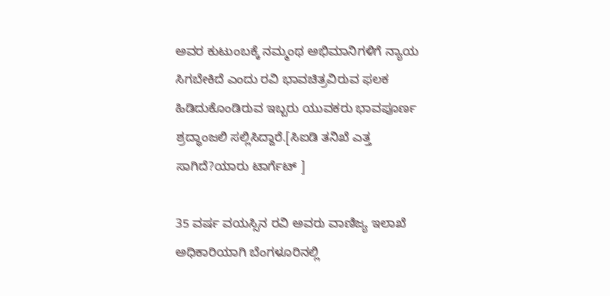ಅವರ ಕುಟುಂಬಕ್ಕೆ ನಮ್ಮಂಥ ಅಭಿಮಾನಿಗಳಿಗೆ ನ್ಯಾಯ ಸಿಗಬೇಕಿದೆ ಎಂದು ರವಿ ಭಾವಚಿತ್ರವಿರುವ ಫಲಕ ಹಿಡಿದುಕೊಂಡಿರುವ ಇಬ್ಬರು ಯುವಕರು ಭಾವಪೂರ್ಣ ಶ್ರದ್ಧಾಂಜಲಿ ಸಲ್ಲಿಸಿದ್ದಾರೆ.[ಸಿಐಡಿ ತನಿಖೆ ಎತ್ತ ಸಾಗಿದೆ?ಯಾರು ಟಾರ್ಗೆಟ್ ]

35 ವರ್ಷ ವಯಸ್ಸಿನ ರವಿ ಅವರು ವಾಣಿಜ್ಯ ಇಲಾಖೆ ಅಧಿಕಾರಿಯಾಗಿ ಬೆಂಗಳೂರಿನಲ್ಲಿ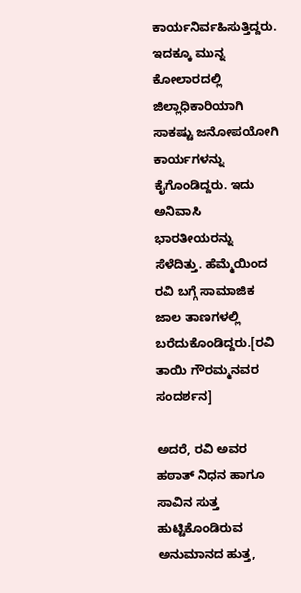ಕಾರ್ಯನಿರ್ವಹಿಸುತ್ತಿದ್ದರು. ಇದಕ್ಕೂ ಮುನ್ನ ಕೋಲಾರದಲ್ಲಿ ಜಿಲ್ಲಾಧಿಕಾರಿಯಾಗಿ ಸಾಕಷ್ಟು ಜನೋಪಯೋಗಿ ಕಾರ್ಯಗಳನ್ನು ಕೈಗೊಂಡಿದ್ದರು. ಇದು ಅನಿವಾಸಿ ಭಾರತೀಯರನ್ನು ಸೆಳೆದಿತ್ತು. ಹೆಮ್ಮೆಯಿಂದ ರವಿ ಬಗ್ಗೆ ಸಾಮಾಜಿಕ ಜಾಲ ತಾಣಗಳಲ್ಲಿ ಬರೆದುಕೊಂಡಿದ್ದರು.[ರವಿ ತಾಯಿ ಗೌರಮ್ಮನವರ ಸಂದರ್ಶನ]

ಅದರೆ, ರವಿ ಅವರ ಹಠಾತ್ ನಿಧನ ಹಾಗೂ ಸಾವಿನ ಸುತ್ತ ಹುಟ್ಟಿಕೊಂಡಿರುವ ಅನುಮಾನದ ಹುತ್ತ,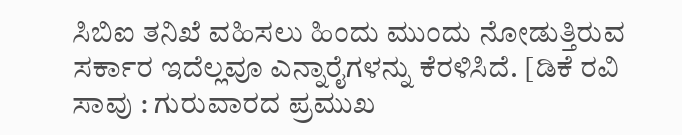ಸಿಬಿಐ ತನಿಖೆ ವಹಿಸಲು ಹಿಂದು ಮುಂದು ನೋಡುತ್ತಿರುವ ಸರ್ಕಾರ ಇದೆಲ್ಲವೂ ಎನ್ನಾರೈಗಳನ್ನು ಕೆರಳಿಸಿದೆ. [ಡಿಕೆ ರವಿ ಸಾವು : ಗುರುವಾರದ ಪ್ರಮುಖ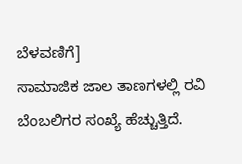ಬೆಳವಣಿಗೆ]
ಸಾಮಾಜಿಕ ಜಾಲ ತಾಣಗಳಲ್ಲಿ ರವಿ ಬೆಂಬಲಿಗರ ಸಂಖ್ಯೆ ಹೆಚ್ಚುತ್ತಿದೆ.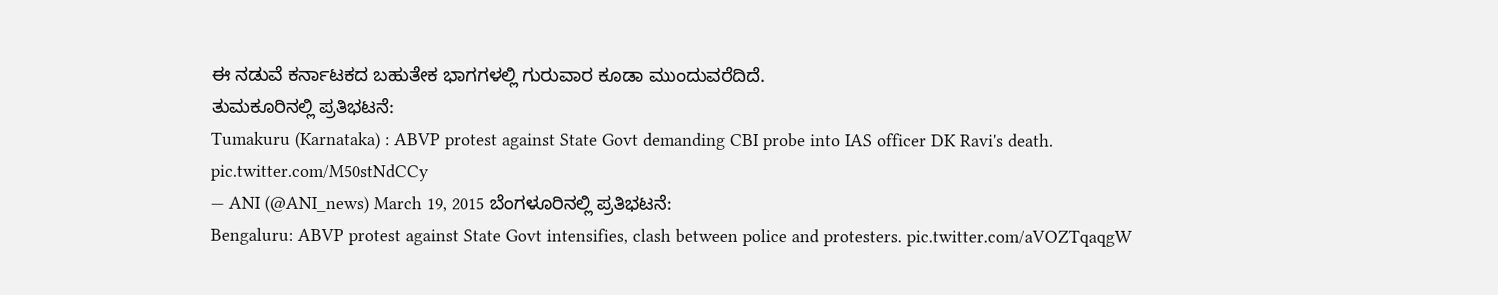ಈ ನಡುವೆ ಕರ್ನಾಟಕದ ಬಹುತೇಕ ಭಾಗಗಳಲ್ಲಿ ಗುರುವಾರ ಕೂಡಾ ಮುಂದುವರೆದಿದೆ.
ತುಮಕೂರಿನಲ್ಲಿ ಪ್ರತಿಭಟನೆ:
Tumakuru (Karnataka) : ABVP protest against State Govt demanding CBI probe into IAS officer DK Ravi's death. pic.twitter.com/M50stNdCCy
— ANI (@ANI_news) March 19, 2015 ಬೆಂಗಳೂರಿನಲ್ಲಿ ಪ್ರತಿಭಟನೆ:
Bengaluru: ABVP protest against State Govt intensifies, clash between police and protesters. pic.twitter.com/aVOZTqaqgW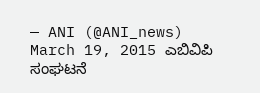— ANI (@ANI_news) March 19, 2015 ಎಬಿವಿಪಿ ಸಂಘಟನೆ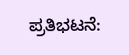ಪ್ರತಿಭಟನೆ: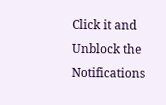Click it and Unblock the Notifications